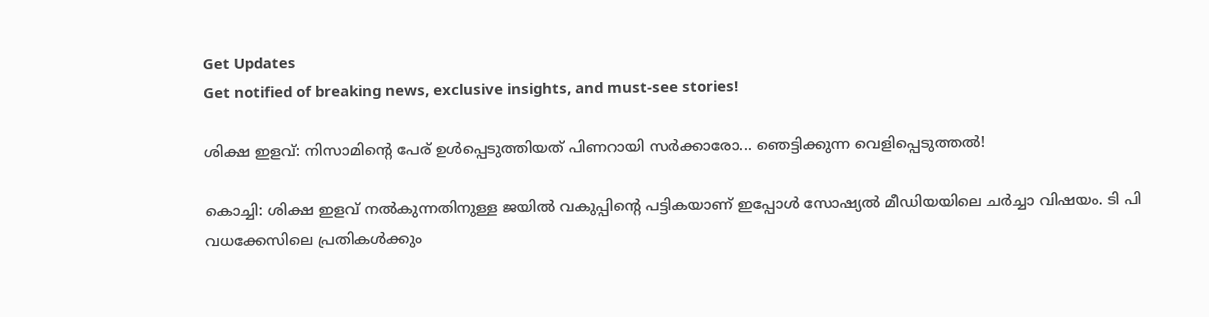Get Updates
Get notified of breaking news, exclusive insights, and must-see stories!

ശിക്ഷ ഇളവ്: നിസാമിന്റെ പേര് ഉള്‍പ്പെടുത്തിയത് പിണറായി സര്‍ക്കാരോ... ഞെട്ടിക്കുന്ന വെളിപ്പെടുത്തല്‍!

കൊച്ചി: ശിക്ഷ ഇളവ് നല്‍കുന്നതിനുള്ള ജയില്‍ വകുപ്പിന്റെ പട്ടികയാണ് ഇപ്പോള്‍ സോഷ്യല്‍ മീഡിയയിലെ ചര്‍ച്ചാ വിഷയം. ടി പി വധക്കേസിലെ പ്രതികള്‍ക്കും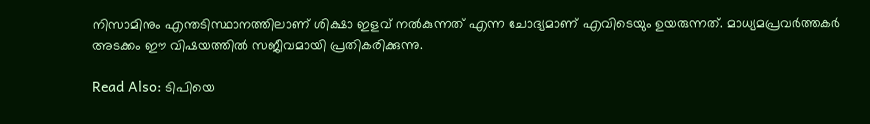നിസാമിനും എന്തടിസ്ഥാനത്തിലാണ് ശിക്ഷാ ഇളവ് നല്‍കുന്നത് എന്ന ചോദ്യമാണ് എവിടെയും ഉയരുന്നത്. മാധ്യമപ്രവര്‍ത്തകര്‍ അടക്കം ഈ വിഷയത്തില്‍ സജീവമായി പ്രതികരിക്കുന്നു.

Read Also: ടിപിയെ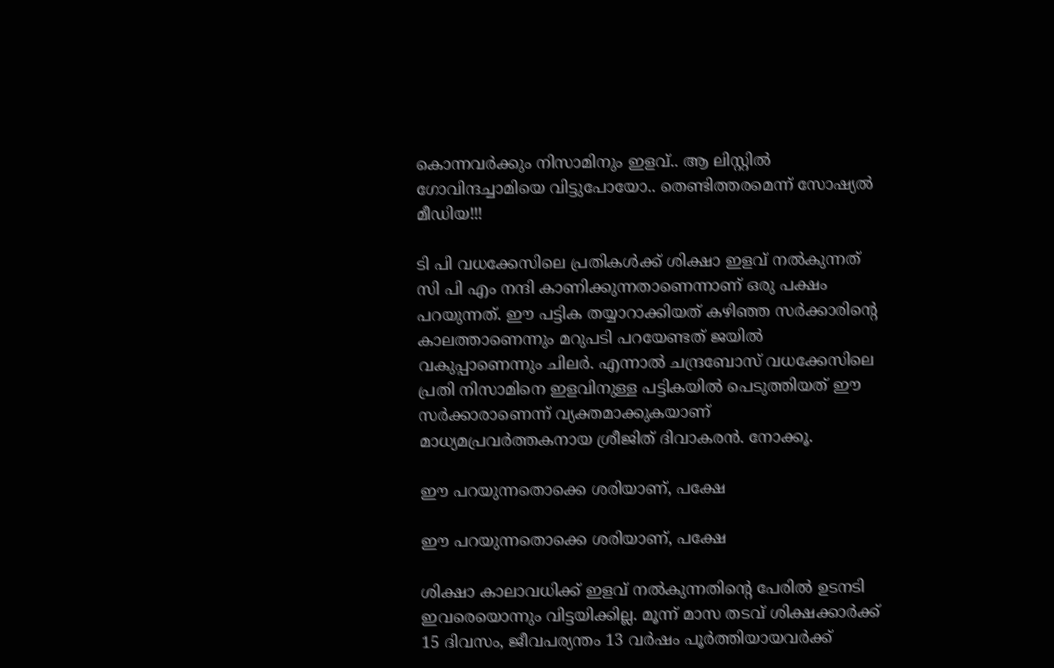കൊന്നവർക്കും നിസാമിനും ഇളവ്.. ആ ലിസ്റ്റില്‍ ഗോവിന്ദച്ചാമിയെ വിട്ടുപോയോ.. തെണ്ടിത്തരമെന്ന് സോഷ്യല്‍ മീഡിയ!!!

ടി പി വധക്കേസിലെ പ്രതികള്‍ക്ക് ശിക്ഷാ ഇളവ് നല്‍കുന്നത് സി പി എം നന്ദി കാണിക്കുന്നതാണെന്നാണ് ഒരു പക്ഷം പറയുന്നത്. ഈ പട്ടിക തയ്യാറാക്കിയത് കഴിഞ്ഞ സര്‍ക്കാരിന്റെ കാലത്താണെന്നും മറുപടി പറയേണ്ടത് ജയില്‍ വകുപ്പാണെന്നും ചിലര്‍. എന്നാല്‍ ചന്ദ്രബോസ് വധക്കേസിലെ പ്രതി നിസാമിനെ ഇളവിനുള്ള പട്ടികയില്‍ പെടുത്തിയത് ഈ സര്‍ക്കാരാണെന്ന് വ്യക്തമാക്കുകയാണ് മാധ്യമപ്രവര്‍ത്തകനായ ശ്രീജിത് ദിവാകരന്‍. നോക്കൂ.

ഈ പറയുന്നതൊക്കെ ശരിയാണ്, പക്ഷേ

ഈ പറയുന്നതൊക്കെ ശരിയാണ്, പക്ഷേ

ശിക്ഷാ കാലാവധിക്ക് ഇളവ് നല്‍കുന്നതിന്റെ പേരില്‍ ഉടനടി ഇവരെയൊന്നും വിട്ടയിക്കില്ല. മൂന്ന് മാസ തടവ് ശിക്ഷക്കാര്‍ക്ക് 15 ദിവസം, ജീവപര്യന്തം 13 വര്‍ഷം പൂര്‍ത്തിയായവര്‍ക്ക്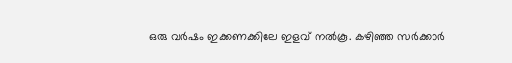ഒരു വര്‍ഷം ഇക്കണക്കിലേ ഇളവ് നല്‍കൂ. കഴിഞ്ഞ സര്‍ക്കാര്‍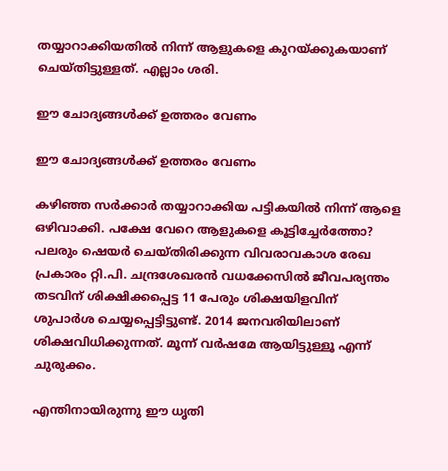തയ്യാറാക്കിയതില്‍ നിന്ന് ആളുകളെ കുറയ്ക്കുകയാണ് ചെയ്തിട്ടുള്ളത്. എല്ലാം ശരി.

ഈ ചോദ്യങ്ങള്‍ക്ക് ഉത്തരം വേണം

ഈ ചോദ്യങ്ങള്‍ക്ക് ഉത്തരം വേണം

കഴിഞ്ഞ സര്‍ക്കാര്‍ തയ്യാറാക്കിയ പട്ടികയില്‍ നിന്ന് ആളെ ഒഴിവാക്കി. പക്ഷേ വേറെ ആളുകളെ കൂട്ടിച്ചേര്‍ത്തോ? പലരും ഷെയര്‍ ചെയ്തിരിക്കുന്ന വിവരാവകാശ രേഖ പ്രകാരം റ്റി.പി. ചന്ദ്രശേഖരന്‍ വധക്കേസില്‍ ജീവപര്യന്തം തടവിന് ശിക്ഷിക്കപ്പെട്ട 11 പേരും ശിക്ഷയിളവിന് ശുപാര്‍ശ ചെയ്യപ്പെട്ടിട്ടുണ്ട്. 2014 ജനവരിയിലാണ് ശിക്ഷവിധിക്കുന്നത്. മൂന്ന് വര്‍ഷമേ ആയിട്ടുള്ളൂ എന്ന് ചുരുക്കം.

എന്തിനായിരുന്നു ഈ ധൃതി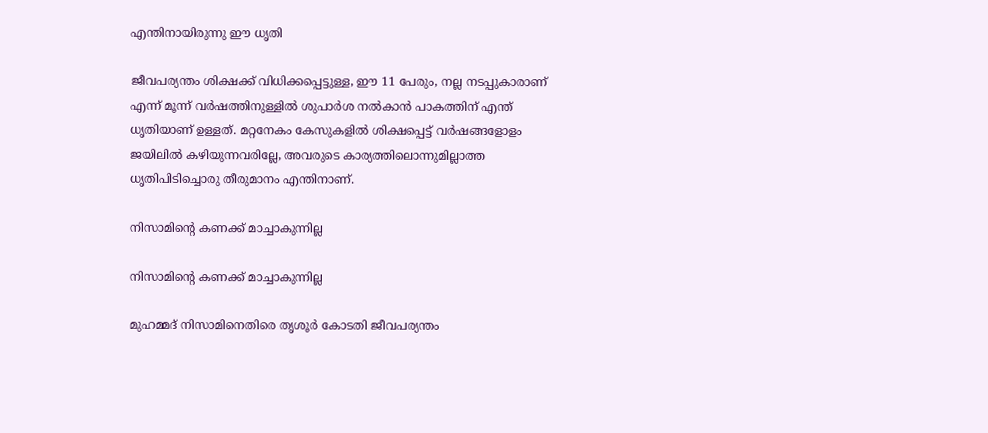എന്തിനായിരുന്നു ഈ ധൃതി

ജീവപര്യന്തം ശിക്ഷക്ക് വിധിക്കപ്പെട്ടുള്ള, ഈ 11 പേരും, നല്ല നടപ്പുകാരാണ് എന്ന് മൂന്ന് വര്‍ഷത്തിനുള്ളില്‍ ശുപാര്‍ശ നല്‍കാന്‍ പാകത്തിന് എന്ത് ധൃതിയാണ് ഉള്ളത്. മറ്റനേകം കേസുകളില്‍ ശിക്ഷപ്പെട്ട് വര്‍ഷങ്ങളോളം ജയിലില്‍ കഴിയുന്നവരില്ലേ, അവരുടെ കാര്യത്തിലൊന്നുമില്ലാത്ത ധൃതിപിടിച്ചൊരു തീരുമാനം എന്തിനാണ്.

നിസാമിന്റെ കണക്ക് മാച്ചാകുന്നില്ല

നിസാമിന്റെ കണക്ക് മാച്ചാകുന്നില്ല

മുഹമ്മദ് നിസാമിനെതിരെ തൃശൂര്‍ കോടതി ജീവപര്യന്തം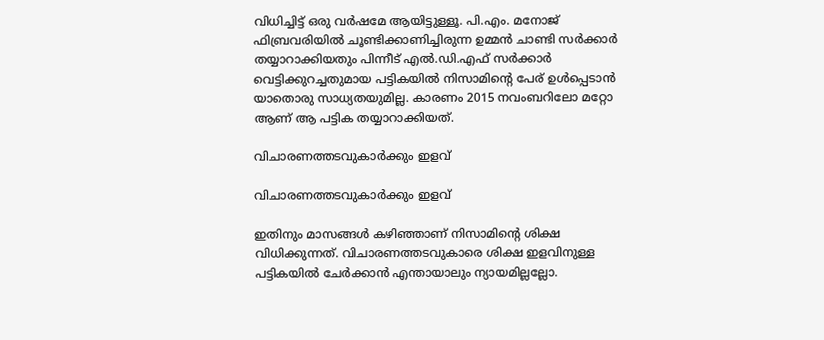വിധിച്ചിട്ട് ഒരു വര്‍ഷമേ ആയിട്ടുള്ളൂ. പി.എം. മനോജ് ഫിബ്രവരിയില്‍ ചൂണ്ടിക്കാണിച്ചിരുന്ന ഉമ്മന്‍ ചാണ്ടി സര്‍ക്കാര്‍ തയ്യാറാക്കിയതും പിന്നീട് എല്‍.ഡി.എഫ് സര്‍ക്കാര്‍ വെട്ടിക്കുറച്ചതുമായ പട്ടികയില്‍ നിസാമിന്റെ പേര് ഉള്‍പ്പെടാന്‍ യാതൊരു സാധ്യതയുമില്ല. കാരണം 2015 നവംബറിലോ മറ്റോ ആണ് ആ പട്ടിക തയ്യാറാക്കിയത്.

വിചാരണത്തടവുകാര്‍ക്കും ഇളവ്

വിചാരണത്തടവുകാര്‍ക്കും ഇളവ്

ഇതിനും മാസങ്ങള്‍ കഴിഞ്ഞാണ് നിസാമിന്റെ ശിക്ഷ വിധിക്കുന്നത്. വിചാരണത്തടവുകാരെ ശിക്ഷ ഇളവിനുള്ള പട്ടികയില്‍ ചേര്‍ക്കാന്‍ എന്തായാലും ന്യായമില്ലല്ലോ.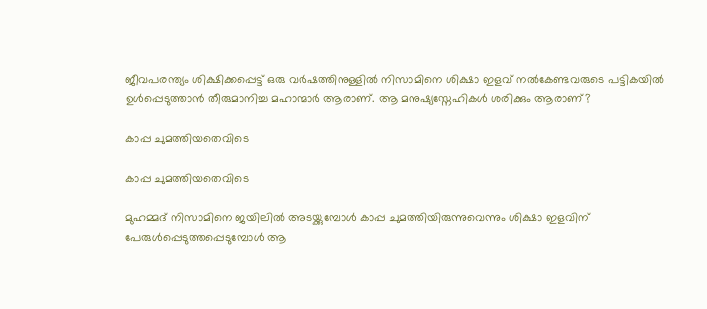ജീവപരന്ത്യം ശിക്ഷിക്കപ്പെട്ട് ഒരു വര്‍ഷത്തിനുള്ളില്‍ നിസാമിനെ ശിക്ഷാ ഇളവ് നല്‍കേണ്ടവരുടെ പട്ടികയില്‍ ഉള്‍പ്പെടുത്താന്‍ തീരുമാനിച്ച മഹാന്മാര്‍ ആരാണ്. ആ മനുഷ്യസ്നേഹികള്‍ ശരിക്കും ആരാണ്?

കാപ്പ ചുമത്തിയതെവിടെ

കാപ്പ ചുമത്തിയതെവിടെ

മുഹമ്മദ് നിസാമിനെ ജയിലില്‍ അടയ്ക്കുമ്പോള്‍ കാപ്പ ചുമത്തിയിരുന്നുവെന്നും ശിക്ഷാ ഇളവിന് പേരുള്‍പ്പെടുത്തപ്പെടുമ്പോള്‍ ആ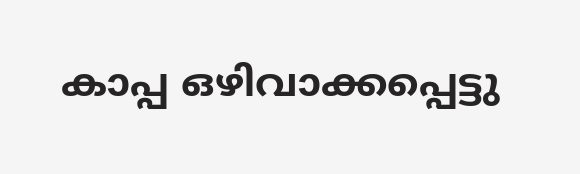കാപ്പ ഒഴിവാക്കപ്പെട്ടു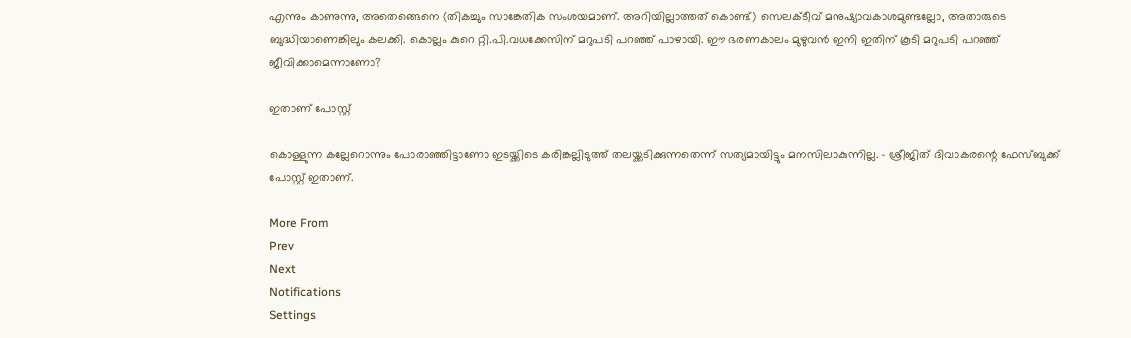എന്നും കാണുന്നു, അതെങ്ങെനെ (തികച്ചും സാങ്കേതിക സംശയമാണ്. അറിയില്ലാത്തത് കൊണ്ട്) സെലക്ടീവ് മനുഷ്യാവകാശമുണ്ടല്ലോ, അതാരുടെ ബുദ്ധിയാണെങ്കിലും കലക്കി. കൊല്ലം കുറെ റ്റി.പി.വധക്കേസിന് മറുപടി പറഞ്ഞ് പാഴായി. ഈ ഭരണകാലം മുഴുവന്‍ ഇനി ഇതിന് കൂടി മറുപടി പറഞ്ഞ് ജീവിക്കാമെന്നാണോ?

ഇതാണ് പോസ്റ്റ്

കൊള്ളുന്ന കല്ലേറൊന്നും പോരാഞ്ഞിട്ടാണോ ഇടയ്ക്കിടെ കരിങ്കല്ലിടുത്ത് തലയ്ക്കടിക്കുന്നതെന്ന് സത്യമായിട്ടും മനസിലാകുന്നില്ല. - ശ്രീജിത് ദിവാകരന്റെ ഫേസ്ബുക്ക് പോസ്റ്റ് ഇതാണ്.

More From
Prev
Next
Notifications
Settings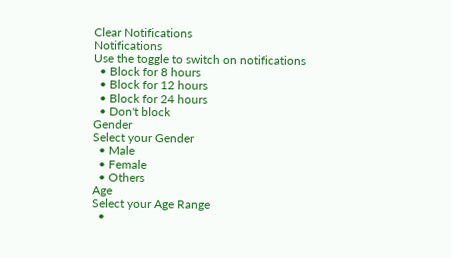Clear Notifications
Notifications
Use the toggle to switch on notifications
  • Block for 8 hours
  • Block for 12 hours
  • Block for 24 hours
  • Don't block
Gender
Select your Gender
  • Male
  • Female
  • Others
Age
Select your Age Range
  •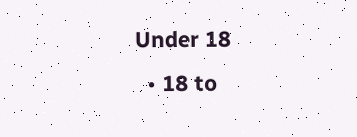Under 18
  • 18 to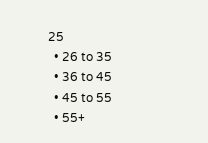25
  • 26 to 35
  • 36 to 45
  • 45 to 55
  • 55+